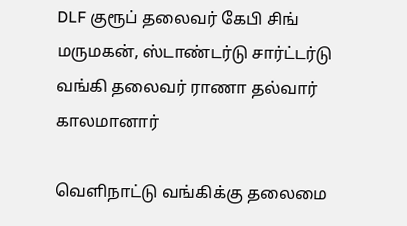DLF குரூப் தலைவர் கேபி சிங் மருமகன், ஸ்டாண்டர்டு சார்ட்டர்டு வங்கி தலைவர் ராணா தல்வார் காலமானார்

வெளிநாட்டு வங்கிக்கு தலைமை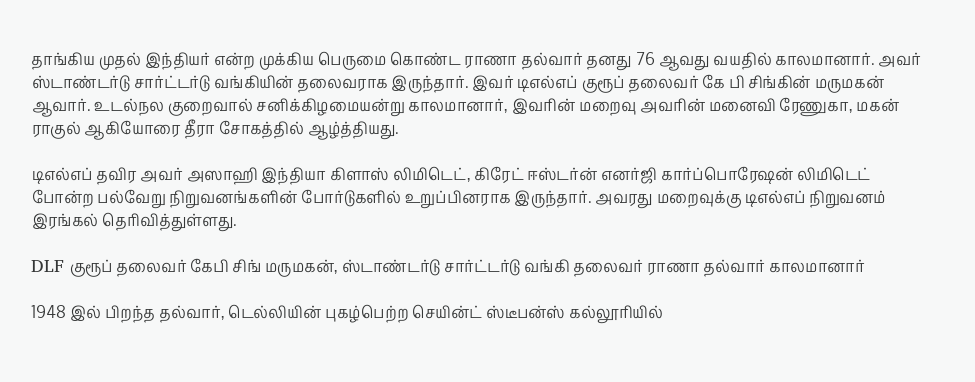தாங்கிய முதல் இந்தியர் என்ற முக்கிய பெருமை கொண்ட ராணா தல்வார் தனது 76 ஆவது வயதில் காலமானார். அவர் ஸ்டாண்டர்டு சார்ட்டர்டு வங்கியின் தலைவராக இருந்தார். இவர் டிஎல்எப் குரூப் தலைவர் கே பி சிங்கின் மருமகன் ஆவார். உடல்நல குறைவால் சனிக்கிழமையன்று காலமானார், இவரின் மறைவு அவரின் மனைவி ரேணுகா, மகன் ராகுல் ஆகியோரை தீரா சோகத்தில் ஆழ்த்தியது.

டிஎல்எப் தவிர அவர் அஸாஹி இந்தியா கிளாஸ் லிமிடெட், கிரேட் ஈஸ்டர்ன் எனர்ஜி கார்ப்பொரேஷன் லிமிடெட் போன்ற பல்வேறு நிறுவனங்களின் போர்டுகளில் உறுப்பினராக இருந்தார். அவரது மறைவுக்கு டிஎல்எப் நிறுவனம் இரங்கல் தெரிவித்துள்ளது.

DLF குரூப் தலைவர் கேபி சிங் மருமகன், ஸ்டாண்டர்டு சார்ட்டர்டு வங்கி தலைவர் ராணா தல்வார் காலமானார்

1948 இல் பிறந்த தல்வார், டெல்லியின் புகழ்பெற்ற செயின்ட் ஸ்டீபன்ஸ் கல்லூரியில்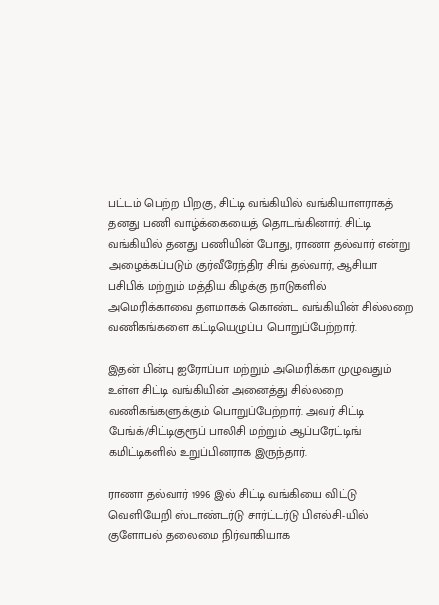பட்டம் பெற்ற பிறகு, சிட்டி வங்கியில் வங்கியாளராகத் தனது பணி வாழ்க்கையைத் தொடங்கினார். சிட்டி வங்கியில் தனது பணியின் போது, ராணா தல்வார் என்று அழைக்கப்படும் குர்வீரேந்திர சிங் தல்வார், ஆசியா பசிபிக் மற்றும் மத்திய கிழக்கு நாடுகளில் அமெரிக்காவை தளமாகக் கொண்ட வங்கியின் சில்லறை வணிகங்களை கட்டியெழுப்ப பொறுப்பேற்றார்.

இதன் பின்பு ஐரோப்பா மற்றும் அமெரிக்கா முழுவதும் உள்ள சிட்டி வங்கியின் அனைத்து சில்லறை வணிகங்களுக்கும் பொறுப்பேற்றார். அவர் சிட்டி பேங்க்/சிட்டிகுரூப் பாலிசி மற்றும் ஆப்பரேட்டிங் கமிட்டிகளில் உறுப்பினராக இருந்தார்.

ராணா தல்வார் 1996 இல் சிட்டி வங்கியை விட்டு வெளியேறி ஸ்டாண்டர்டு சார்ட்டர்டு பிஎல்சி-யில் குளோபல் தலைமை நிர்வாகியாக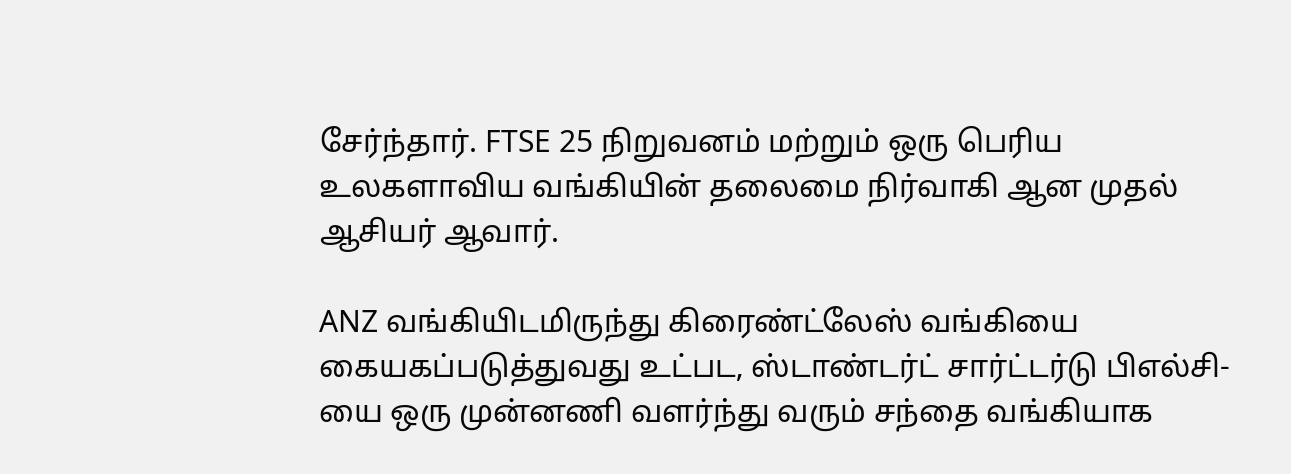சேர்ந்தார். FTSE 25 நிறுவனம் மற்றும் ஒரு பெரிய உலகளாவிய வங்கியின் தலைமை நிர்வாகி ஆன முதல் ஆசியர் ஆவார்.

ANZ வங்கியிடமிருந்து கிரைண்ட்லேஸ் வங்கியை கையகப்படுத்துவது உட்பட, ஸ்டாண்டர்ட் சார்ட்டர்டு பிஎல்சி-யை ஒரு முன்னணி வளர்ந்து வரும் சந்தை வங்கியாக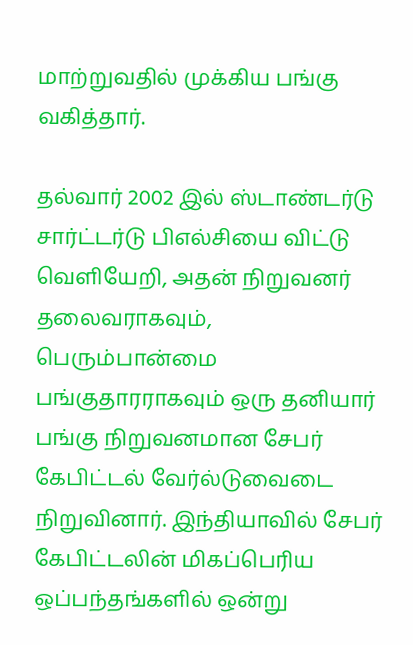மாற்றுவதில் முக்கிய பங்கு வகித்தார்.

தல்வார் 2002 இல் ஸ்டாண்டர்டு சார்ட்டர்டு பிஎல்சியை விட்டு வெளியேறி, அதன் நிறுவனர் தலைவராகவும், பெரும்பான்மை பங்குதாரராகவும் ஒரு தனியார் பங்கு நிறுவனமான சேபர் கேபிட்டல் வேர்ல்டுவைடை நிறுவினார். இந்தியாவில் சேபர் கேபிட்டலின் மிகப்பெரிய ஒப்பந்தங்களில் ஒன்று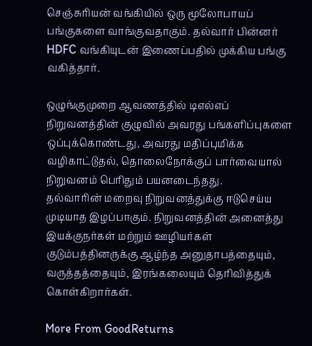செஞ்சுரியன் வங்கியில் ஒரு மூலோபாயப் பங்குகளை வாங்குவதாகும். தல்வார் பின்னர் HDFC வங்கியுடன் இணைப்பதில் முக்கிய பங்கு வகித்தார்.

ஒழுங்குமுறை ஆவணத்தில் டிஎல்எப் நிறுவனத்தின் குழுவில் அவரது பங்களிப்புகளை ஒப்புக்கொண்டது, அவரது மதிப்புமிக்க வழிகாட்டுதல், தொலைநோக்குப் பார்வையால் நிறுவனம் பெரிதும் பயனடைந்தது.
தல்வாரின் மறைவு நிறுவனத்துக்கு ஈடுசெய்ய முடியாத இழப்பாகும். நிறுவனத்தின் அனைத்து இயக்குநர்கள் மற்றும் ஊழியர்கள் குடும்பத்தினருக்கு ஆழ்ந்த அனுதாபத்தையும், வருத்தத்தையும், இரங்கலையும் தெரிவித்துக் கொள்கிறார்கள்.

More From GoodReturns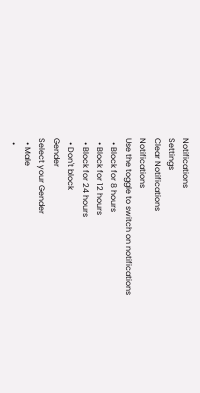Notifications
Settings
Clear Notifications
Notifications
Use the toggle to switch on notifications
  • Block for 8 hours
  • Block for 12 hours
  • Block for 24 hours
  • Don't block
Gender
Select your Gender
  • Male
  •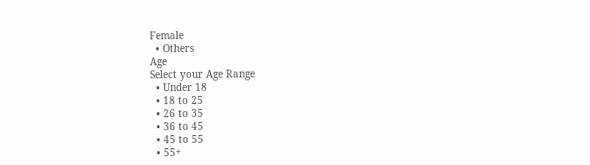Female
  • Others
Age
Select your Age Range
  • Under 18
  • 18 to 25
  • 26 to 35
  • 36 to 45
  • 45 to 55
  • 55+